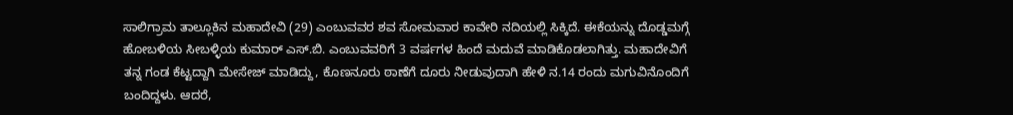ಸಾಲಿಗ್ರಾಮ ತಾಲ್ಲೂಕಿನ ಮಹಾದೇವಿ (29) ಎಂಬುವವರ ಶವ ಸೋಮವಾರ ಕಾವೇರಿ ನದಿಯಲ್ಲಿ ಸಿಕ್ಕಿದೆ. ಈಕೆಯನ್ನು ದೊಡ್ಡಮಗ್ಗೆ ಹೋಬಳಿಯ ಸೀಬಳ್ಳಿಯ ಕುಮಾರ್ ಎಸ್.ಬಿ. ಎಂಬುವವರಿಗೆ 3 ವರ್ಷಗಳ ಹಿಂದೆ ಮದುವೆ ಮಾಡಿಕೊಡಲಾಗಿತ್ತು. ಮಹಾದೇವಿಗೆ ತನ್ನ ಗಂಡ ಕೆಟ್ಟದ್ದಾಗಿ ಮೇಸೇಜ್ ಮಾಡಿದ್ದು, ಕೊಣನೂರು ಠಾಣೆಗೆ ದೂರು ನೀಡುವುದಾಗಿ ಹೇಳಿ ನ.14 ರಂದು ಮಗುವಿನೊಂದಿಗೆ ಬಂದಿದ್ದಳು. ಆದರೆ,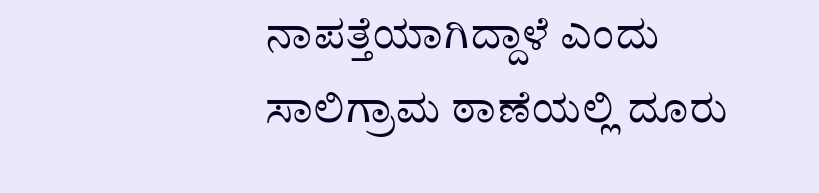ನಾಪತ್ತೆಯಾಗಿದ್ದಾಳೆ ಎಂದು ಸಾಲಿಗ್ರಾಮ ಠಾಣೆಯಲ್ಲಿ ದೂರು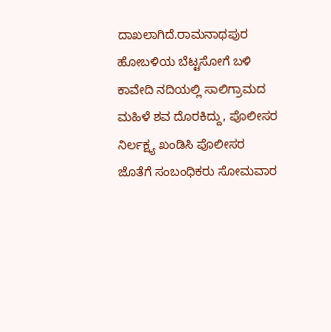ದಾಖಲಾಗಿದೆ.ರಾಮನಾಥಪುರ ಹೋಬಳಿಯ ಬೆಟ್ಟಸೋಗೆ ಬಳಿ ಕಾವೇದಿ ನದಿಯಲ್ಲಿ ಸಾಲಿಗ್ರಾಮದ ಮಹಿಳೆ ಶವ ದೊರಕಿದ್ದು, ಪೊಲೀಸರ ನಿರ್ಲಕ್ಷ್ಯ ಖಂಡಿಸಿ ಪೊಲೀಸರ ಜೊತೆಗೆ ಸಂಬಂಧಿಕರು ಸೋಮವಾರ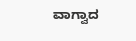ವಾಗ್ವಾದ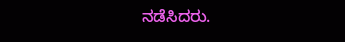ನಡೆಸಿದರು.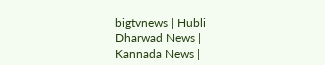bigtvnews | Hubli Dharwad News | Kannada News |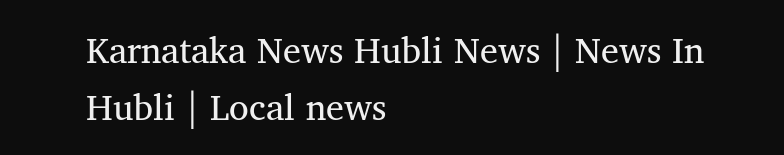Karnataka News Hubli News | News In Hubli | Local news